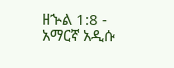ዘኍል 1:8 - አማርኛ አዲሱ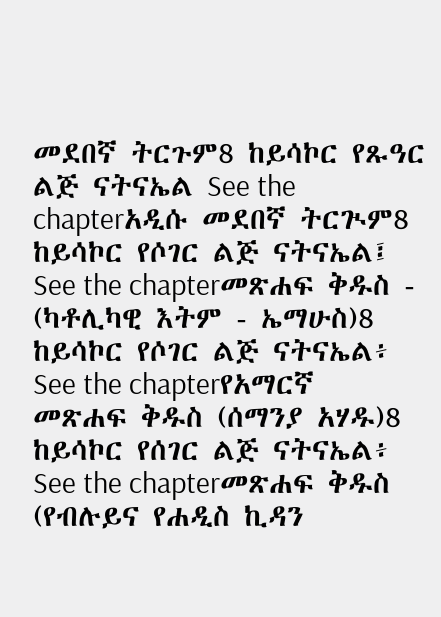መደበኛ ትርጉም8 ከይሳኮር የጹዓር ልጅ ናትናኤል See the chapterአዲሱ መደበኛ ትርጒም8 ከይሳኮር የሶገር ልጅ ናትናኤል፤ See the chapterመጽሐፍ ቅዱስ - (ካቶሊካዊ እትም - ኤማሁስ)8 ከይሳኮር የሶገር ልጅ ናትናኤል፥ See the chapterየአማርኛ መጽሐፍ ቅዱስ (ሰማንያ አሃዱ)8 ከይሳኮር የሰገር ልጅ ናትናኤል፥ See the chapterመጽሐፍ ቅዱስ (የብሉይና የሐዲስ ኪዳን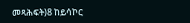መጻሕፍት)8 ከይሳኮር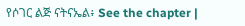የሶገር ልጅ ናትናኤል፥ See the chapter |